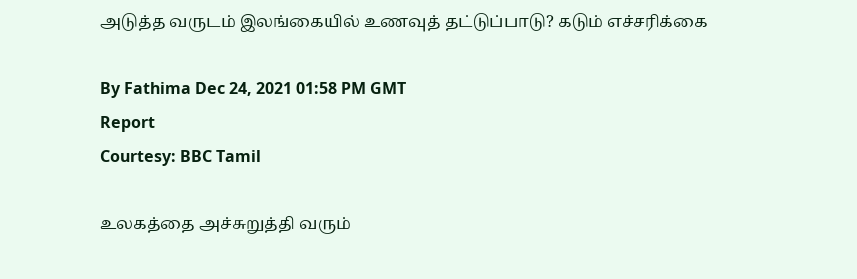அடுத்த வருடம் இலங்கையில் உணவுத் தட்டுப்பாடு? கடும் எச்சரிக்கை

By Fathima Dec 24, 2021 01:58 PM GMT
Report
Courtesy: BBC Tamil

உலகத்தை அச்சுறுத்தி வரும்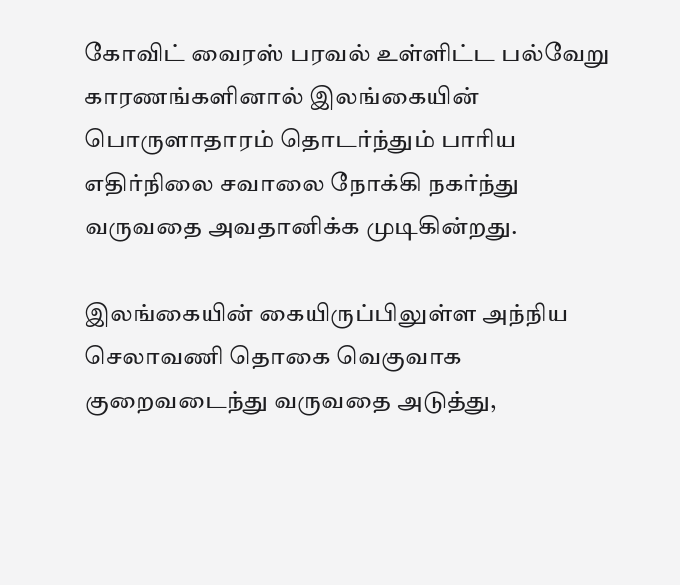கோவிட் வைரஸ் பரவல் உள்ளிட்ட பல்வேறு காரணங்களினால் இலங்கையின் பொருளாதாரம் தொடர்ந்தும் பாரிய எதிர்நிலை சவாலை நோக்கி நகர்ந்து வருவதை அவதானிக்க முடிகின்றது.

இலங்கையின் கையிருப்பிலுள்ள அந்நிய செலாவணி தொகை வெகுவாக குறைவடைந்து வருவதை அடுத்து,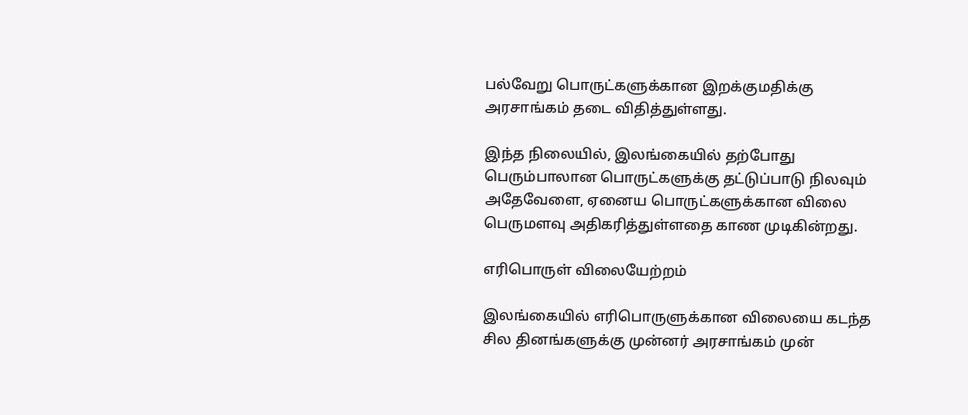பல்வேறு பொருட்களுக்கான இறக்குமதிக்கு அரசாங்கம் தடை விதித்துள்ளது.

இந்த நிலையில், இலங்கையில் தற்போது பெரும்பாலான பொருட்களுக்கு தட்டுப்பாடு நிலவும் அதேவேளை, ஏனைய பொருட்களுக்கான விலை பெருமளவு அதிகரித்துள்ளதை காண முடிகின்றது.

எரிபொருள் விலையேற்றம்

இலங்கையில் எரிபொருளுக்கான விலையை கடந்த சில தினங்களுக்கு முன்னர் அரசாங்கம் முன்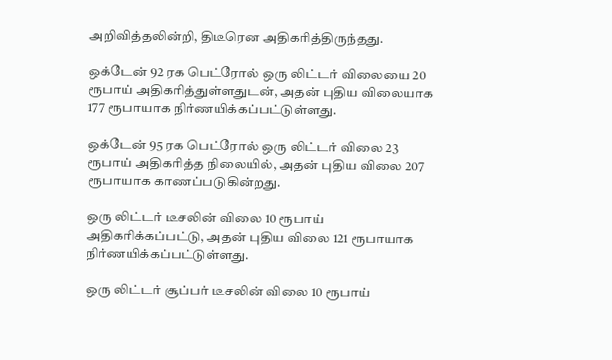அறிவித்தலின்றி, திடீரென அதிகரித்திருந்தது.

ஒக்டேன் 92 ரக பெட்ரோல் ஒரு லிட்டர் விலையை 20 ரூபாய் அதிகரித்துள்ளதுடன், அதன் புதிய விலையாக 177 ரூபாயாக நிர்ணயிக்கப்பட்டுள்ளது.

ஒக்டேன் 95 ரக பெட்ரோல் ஒரு லிட்டர் விலை 23 ரூபாய் அதிகரித்த நிலையில், அதன் புதிய விலை 207 ரூபாயாக காணப்படுகின்றது.

ஒரு லிட்டர் டீசலின் விலை 10 ரூபாய் அதிகரிக்கப்பட்டு, அதன் புதிய விலை 121 ரூபாயாக நிர்ணயிக்கப்பட்டுள்ளது.

ஒரு லிட்டர் சூப்பர் டீசலின் விலை 10 ரூபாய்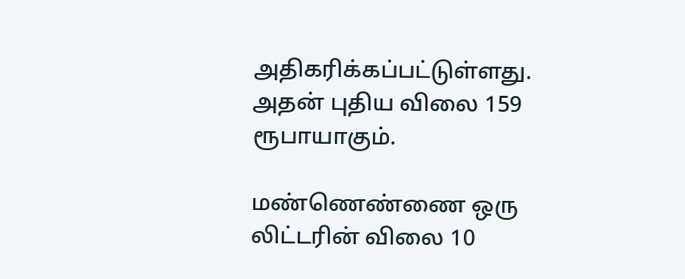அதிகரிக்கப்பட்டுள்ளது. அதன் புதிய விலை 159 ரூபாயாகும்.

மண்ணெண்ணை ஒரு லிட்டரின் விலை 10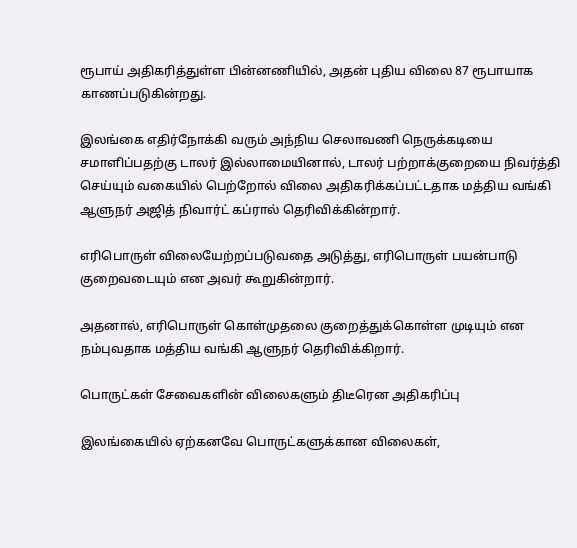ரூபாய் அதிகரித்துள்ள பின்னணியில், அதன் புதிய விலை 87 ரூபாயாக காணப்படுகின்றது.

இலங்கை எதிர்நோக்கி வரும் அந்நிய செலாவணி நெருக்கடியை சமாளிப்பதற்கு டாலர் இல்லாமையினால், டாலர் பற்றாக்குறையை நிவர்த்தி செய்யும் வகையில் பெற்றோல் விலை அதிகரிக்கப்பட்டதாக மத்திய வங்கி ஆளுநர் அஜித் நிவார்ட் கப்ரால் தெரிவிக்கின்றார்.

எரிபொருள் விலையேற்றப்படுவதை அடுத்து, எரிபொருள் பயன்பாடு குறைவடையும் என அவர் கூறுகின்றார்.

அதனால், எரிபொருள் கொள்முதலை குறைத்துக்கொள்ள முடியும் என நம்புவதாக மத்திய வங்கி ஆளுநர் தெரிவிக்கிறார்.

பொருட்கள் சேவைகளின் விலைகளும் திடீரென அதிகரிப்பு

இலங்கையில் ஏற்கனவே பொருட்களுக்கான விலைகள்,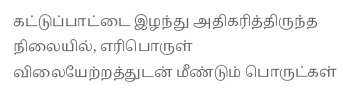கட்டுப்பாட்டை இழந்து அதிகரித்திருந்த நிலையில், எரிபொருள் விலையேற்றத்துடன் மீண்டும் பொருட்கள்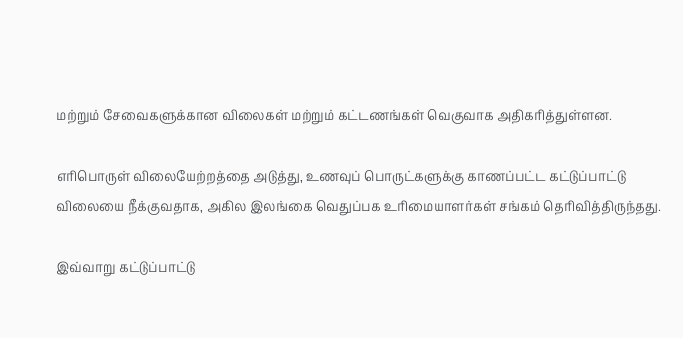மற்றும் சேவைகளுக்கான விலைகள் மற்றும் கட்டணங்கள் வெகுவாக அதிகரித்துள்ளன.

எரிபொருள் விலையேற்றத்தை அடுத்து, உணவுப் பொருட்களுக்கு காணப்பட்ட கட்டுப்பாட்டு விலையை நீக்குவதாக, அகில இலங்கை வெதுப்பக உரிமையாளர்கள் சங்கம் தெரிவித்திருந்தது.

இவ்வாறு கட்டுப்பாட்டு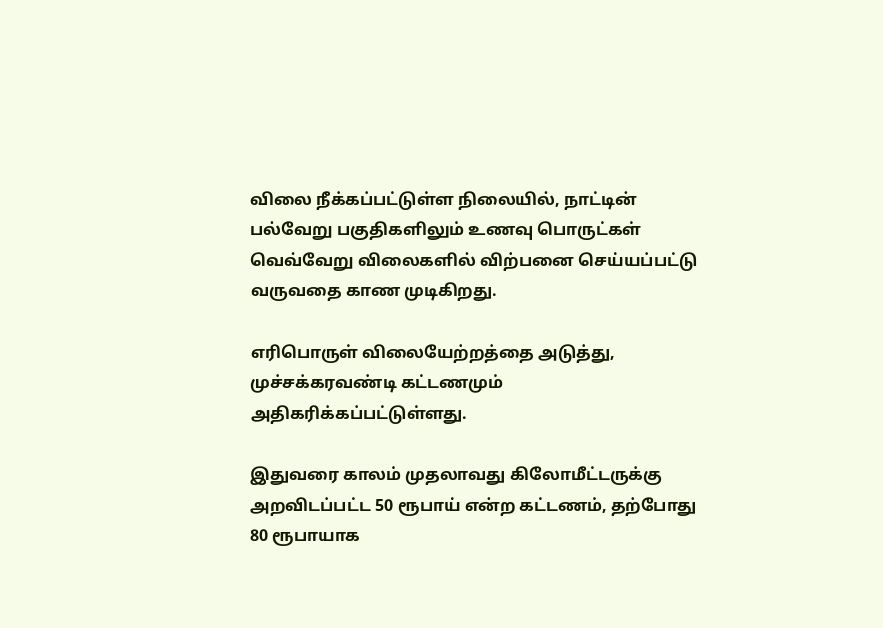விலை நீக்கப்பட்டுள்ள நிலையில், நாட்டின் பல்வேறு பகுதிகளிலும் உணவு பொருட்கள் வெவ்வேறு விலைகளில் விற்பனை செய்யப்பட்டு வருவதை காண முடிகிறது.

எரிபொருள் விலையேற்றத்தை அடுத்து, முச்சக்கரவண்டி கட்டணமும் அதிகரிக்கப்பட்டுள்ளது.

இதுவரை காலம் முதலாவது கிலோமீட்டருக்கு அறவிடப்பட்ட 50 ரூபாய் என்ற கட்டணம், தற்போது 80 ரூபாயாக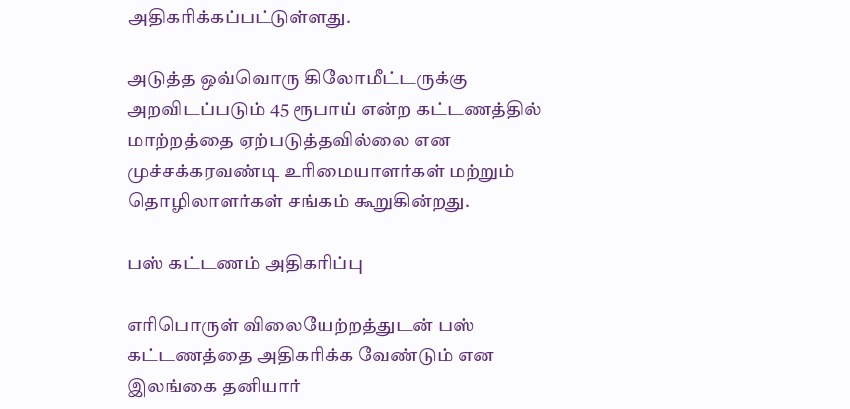அதிகரிக்கப்பட்டுள்ளது.

அடுத்த ஒவ்வொரு கிலோமீட்டருக்கு அறவிடப்படும் 45 ரூபாய் என்ற கட்டணத்தில் மாற்றத்தை ஏற்படுத்தவில்லை என முச்சக்கரவண்டி உரிமையாளர்கள் மற்றும் தொழிலாளர்கள் சங்கம் கூறுகின்றது.

பஸ் கட்டணம் அதிகரிப்பு

எரிபொருள் விலையேற்றத்துடன் பஸ் கட்டணத்தை அதிகரிக்க வேண்டும் என இலங்கை தனியார்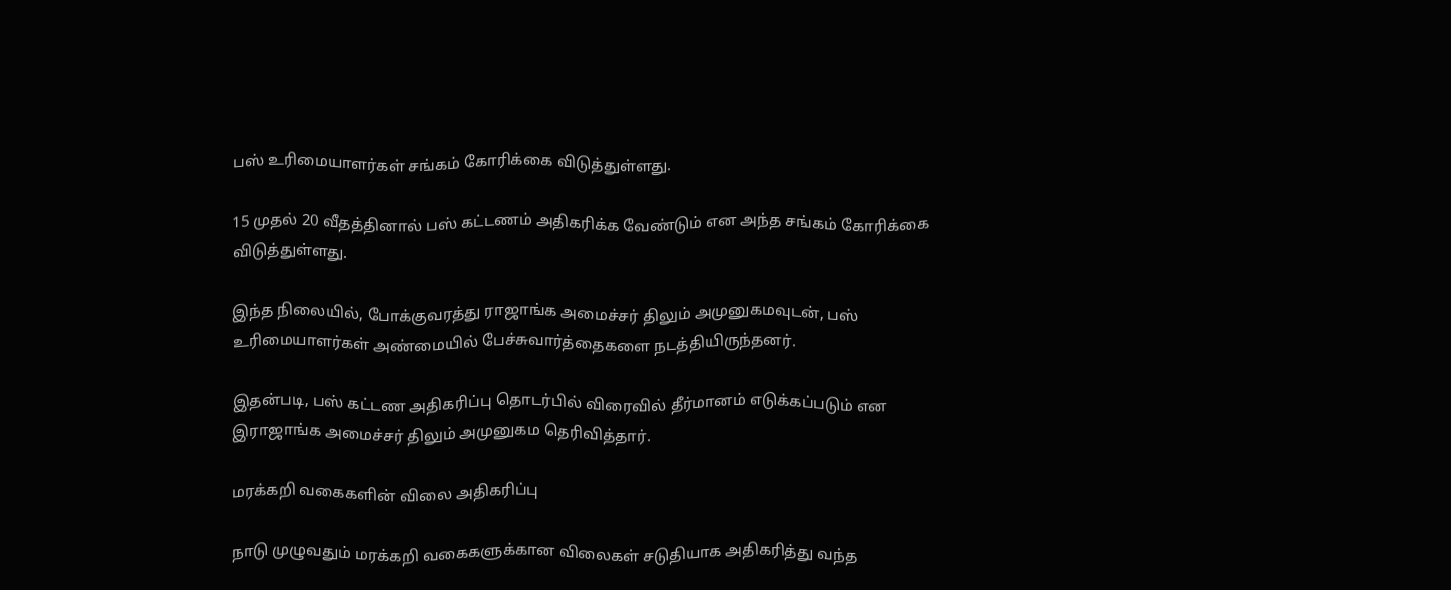பஸ் உரிமையாளர்கள் சங்கம் கோரிக்கை விடுத்துள்ளது.

15 முதல் 20 வீதத்தினால் பஸ் கட்டணம் அதிகரிக்க வேண்டும் என அந்த சங்கம் கோரிக்கை விடுத்துள்ளது.

இந்த நிலையில், போக்குவரத்து ராஜாங்க அமைச்சர் திலும் அமுனுகமவுடன், பஸ் உரிமையாளர்கள் அண்மையில் பேச்சுவார்த்தைகளை நடத்தியிருந்தனர்.

இதன்படி, பஸ் கட்டண அதிகரிப்பு தொடர்பில் விரைவில் தீர்மானம் எடுக்கப்படும் என இராஜாங்க அமைச்சர் திலும் அமுனுகம தெரிவித்தார்.

மரக்கறி வகைகளின் விலை அதிகரிப்பு

நாடு முழுவதும் மரக்கறி வகைகளுக்கான விலைகள் சடுதியாக அதிகரித்து வந்த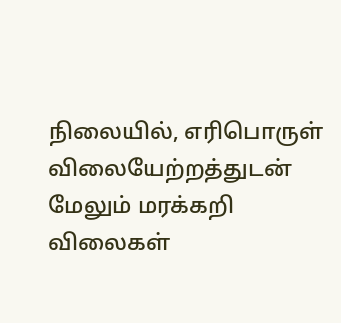நிலையில், எரிபொருள் விலையேற்றத்துடன் மேலும் மரக்கறி விலைகள்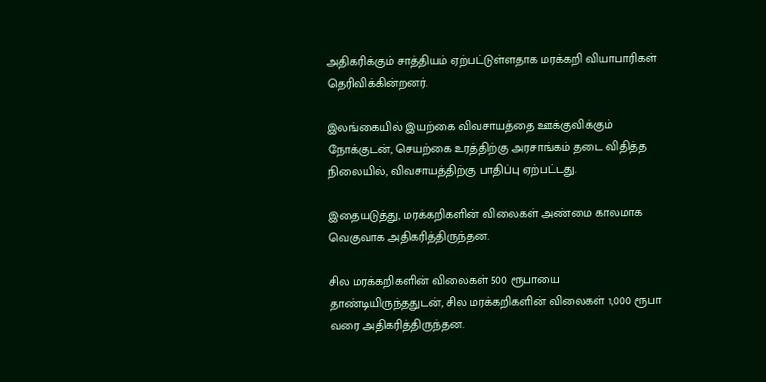அதிகரிக்கும் சாத்தியம் ஏற்பட்டுள்ளதாக மரக்கறி வியாபாரிகள் தெரிவிக்கின்றனர்.

இலங்கையில் இயற்கை விவசாயத்தை ஊக்குவிக்கும் நோக்குடன், செயற்கை உரத்திற்கு அரசாங்கம் தடை விதித்த நிலையில், விவசாயத்திற்கு பாதிப்பு ஏற்பட்டது.

இதையடுத்து, மரக்கறிகளின் விலைகள் அண்மை காலமாக வெகுவாக அதிகரித்திருந்தன.

சில மரக்கறிகளின் விலைகள் 500 ரூபாயை தாண்டியிருந்ததுடன், சில மரக்கறிகளின் விலைகள் 1,000 ரூபா வரை அதிகரித்திருந்தன.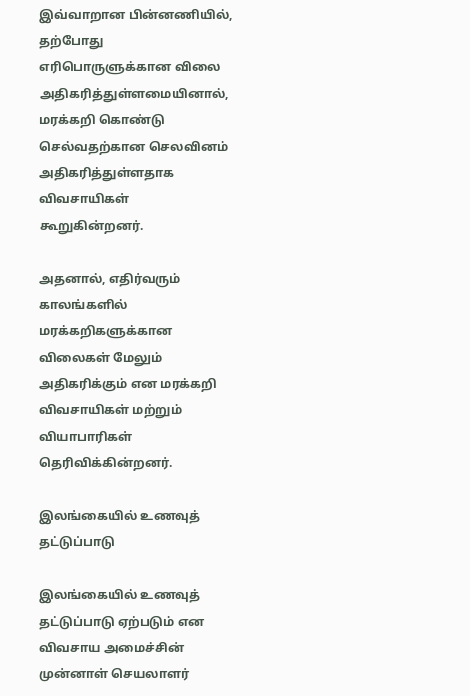இவ்வாறான பின்னணியில், தற்போது எரிபொருளுக்கான விலை அதிகரித்துள்ளமையினால், மரக்கறி கொண்டு செல்வதற்கான செலவினம் அதிகரித்துள்ளதாக விவசாயிகள் கூறுகின்றனர்.

அதனால், எதிர்வரும் காலங்களில் மரக்கறிகளுக்கான விலைகள் மேலும் அதிகரிக்கும் என மரக்கறி விவசாயிகள் மற்றும் வியாபாரிகள் தெரிவிக்கின்றனர்.

இலங்கையில் உணவுத் தட்டுப்பாடு

இலங்கையில் உணவுத் தட்டுப்பாடு ஏற்படும் என விவசாய அமைச்சின் முன்னாள் செயலாளர்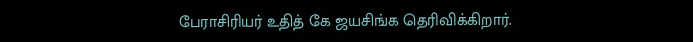பேராசிரியர் உதித் கே ஜயசிங்க தெரிவிக்கிறார்.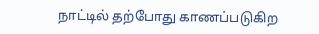நாட்டில் தற்போது காணப்படுகிற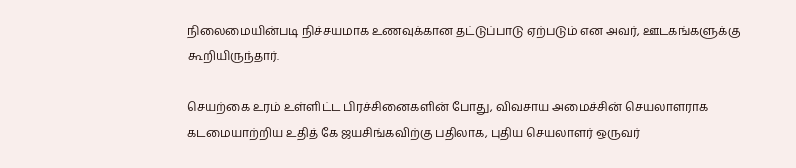நிலைமையின்படி நிச்சயமாக உணவுக்கான தட்டுப்பாடு ஏற்படும் என அவர், ஊடகங்களுக்கு கூறியிருந்தார்.

செயற்கை உரம் உள்ளிட்ட பிரச்சினைகளின் போது, விவசாய அமைச்சின் செயலாளராக கடமையாற்றிய உதித் கே ஜயசிங்கவிற்கு பதிலாக, புதிய செயலாளர் ஒருவர்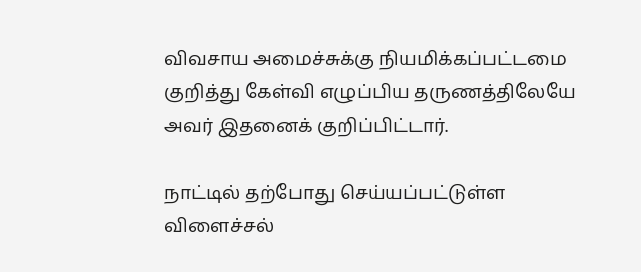விவசாய அமைச்சுக்கு நியமிக்கப்பட்டமை குறித்து கேள்வி எழுப்பிய தருணத்திலேயே அவர் இதனைக் குறிப்பிட்டார்.

நாட்டில் தற்போது செய்யப்பட்டுள்ள விளைச்சல்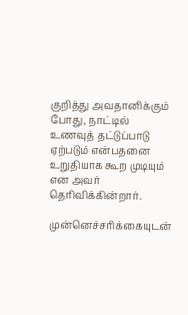குறித்து அவதானிக்கும் போது, நாட்டில் உணவுத் தட்டுப்பாடு ஏற்படும் என்பதனை உறுதியாக கூற முடியும் என அவர் தெரிவிக்கின்றார்.

முன்னெச்சரிக்கையுடன்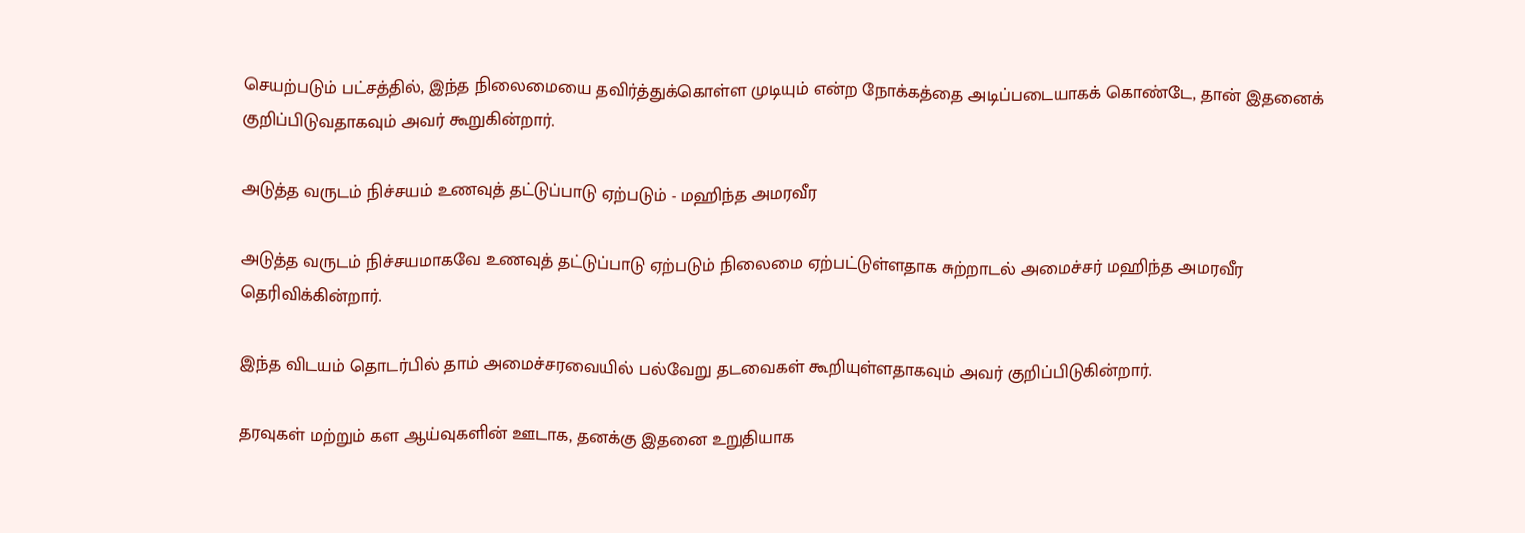செயற்படும் பட்சத்தில், இந்த நிலைமையை தவிர்த்துக்கொள்ள முடியும் என்ற நோக்கத்தை அடிப்படையாகக் கொண்டே, தான் இதனைக் குறிப்பிடுவதாகவும் அவர் கூறுகின்றார்.

அடுத்த வருடம் நிச்சயம் உணவுத் தட்டுப்பாடு ஏற்படும் - மஹிந்த அமரவீர

அடுத்த வருடம் நிச்சயமாகவே உணவுத் தட்டுப்பாடு ஏற்படும் நிலைமை ஏற்பட்டுள்ளதாக சுற்றாடல் அமைச்சர் மஹிந்த அமரவீர தெரிவிக்கின்றார்.

இந்த விடயம் தொடர்பில் தாம் அமைச்சரவையில் பல்வேறு தடவைகள் கூறியுள்ளதாகவும் அவர் குறிப்பிடுகின்றார்.

தரவுகள் மற்றும் கள ஆய்வுகளின் ஊடாக, தனக்கு இதனை உறுதியாக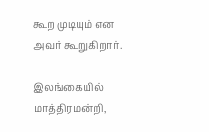கூற முடியும் என அவர் கூறுகிறார்.

இலங்கையில் மாத்திரமன்றி,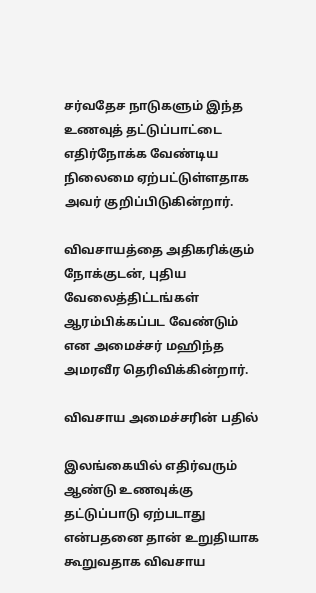சர்வதேச நாடுகளும் இந்த உணவுத் தட்டுப்பாட்டை எதிர்நோக்க வேண்டிய நிலைமை ஏற்பட்டுள்ளதாக அவர் குறிப்பிடுகின்றார்.

விவசாயத்தை அதிகரிக்கும் நோக்குடன், புதிய வேலைத்திட்டங்கள் ஆரம்பிக்கப்பட வேண்டும் என அமைச்சர் மஹிந்த அமரவீர தெரிவிக்கின்றார்.

விவசாய அமைச்சரின் பதில்

இலங்கையில் எதிர்வரும் ஆண்டு உணவுக்கு தட்டுப்பாடு ஏற்படாது என்பதனை தான் உறுதியாக கூறுவதாக விவசாய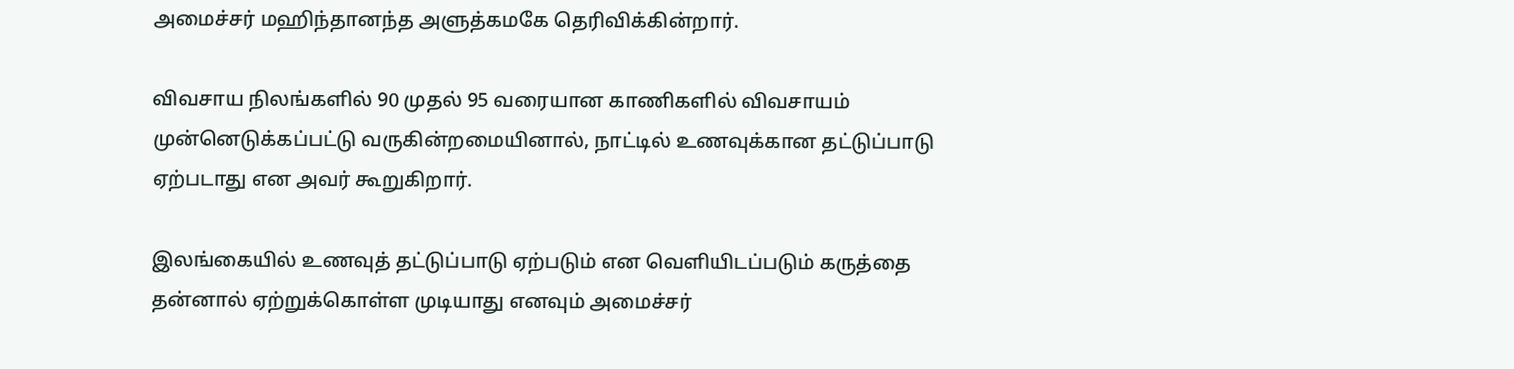அமைச்சர் மஹிந்தானந்த அளுத்கமகே தெரிவிக்கின்றார்.

விவசாய நிலங்களில் 90 முதல் 95 வரையான காணிகளில் விவசாயம் முன்னெடுக்கப்பட்டு வருகின்றமையினால், நாட்டில் உணவுக்கான தட்டுப்பாடு ஏற்படாது என அவர் கூறுகிறார்.

இலங்கையில் உணவுத் தட்டுப்பாடு ஏற்படும் என வெளியிடப்படும் கருத்தை தன்னால் ஏற்றுக்கொள்ள முடியாது எனவும் அமைச்சர்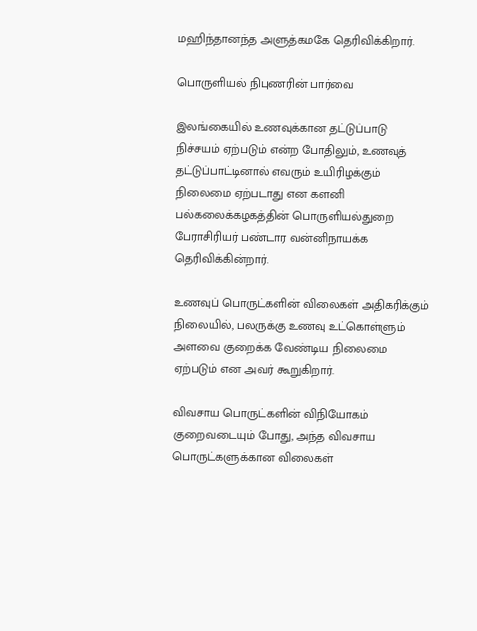மஹிந்தானந்த அளுத்கமகே தெரிவிக்கிறார்.

பொருளியல் நிபுணரின் பார்வை

இலங்கையில் உணவுக்கான தட்டுப்பாடு நிச்சயம் ஏற்படும் என்ற போதிலும், உணவுத் தட்டுப்பாட்டினால் எவரும் உயிரிழக்கும் நிலைமை ஏற்படாது என களனி பல்கலைக்கழகத்தின் பொருளியல்துறை பேராசிரியர் பண்டார வன்னிநாயக்க தெரிவிக்கின்றார்.

உணவுப் பொருட்களின் விலைகள் அதிகரிக்கும் நிலையில், பலருக்கு உணவு உட்கொள்ளும் அளவை குறைக்க வேண்டிய நிலைமை ஏற்படும் என அவர் கூறுகிறார்.

விவசாய பொருட்களின் விநியோகம் குறைவடையும் போது, அந்த விவசாய பொருட்களுக்கான விலைகள்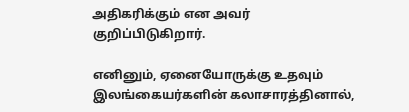அதிகரிக்கும் என அவர் குறிப்பிடுகிறார்.

எனினும், ஏனையோருக்கு உதவும் இலங்கையர்களின் கலாசாரத்தினால்,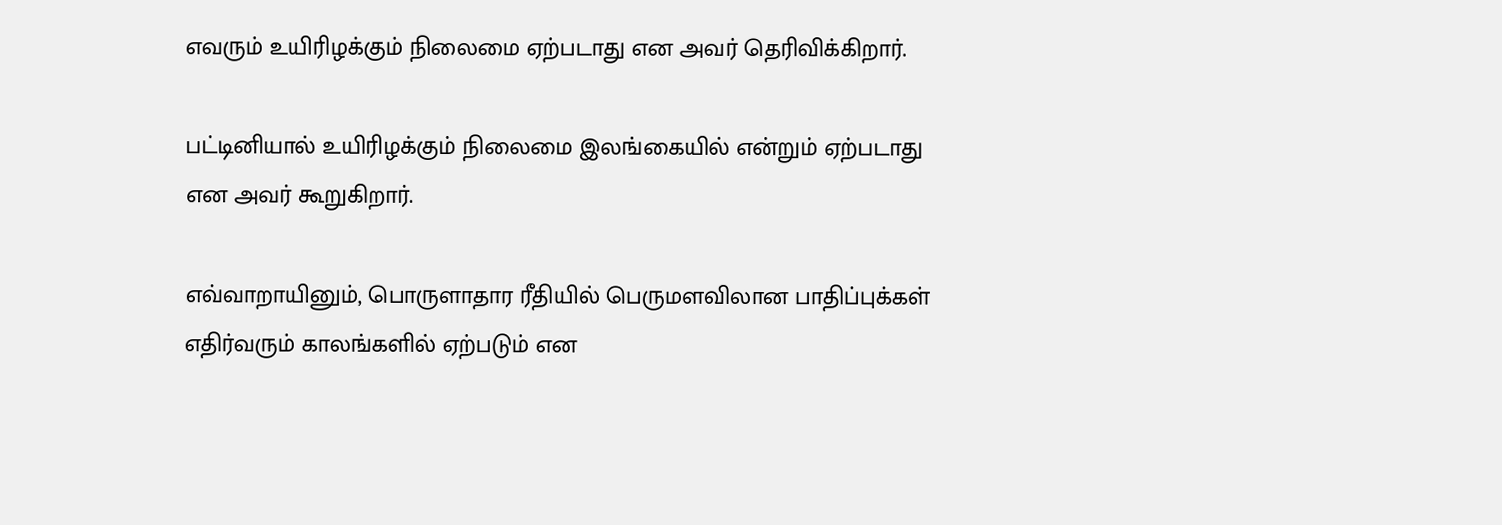எவரும் உயிரிழக்கும் நிலைமை ஏற்படாது என அவர் தெரிவிக்கிறார்.

பட்டினியால் உயிரிழக்கும் நிலைமை இலங்கையில் என்றும் ஏற்படாது என அவர் கூறுகிறார்.

எவ்வாறாயினும், பொருளாதார ரீதியில் பெருமளவிலான பாதிப்புக்கள் எதிர்வரும் காலங்களில் ஏற்படும் என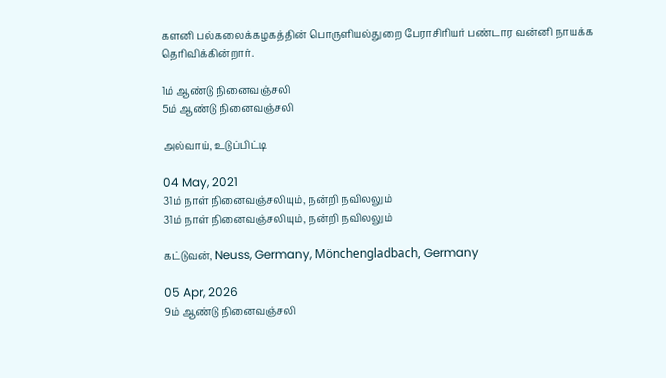களனி பல்கலைக்கழகத்தின் பொருளியல்துறை பேராசிரியர் பண்டார வன்னி நாயக்க தெரிவிக்கின்றார்.

1ம் ஆண்டு நினைவஞ்சலி
5ம் ஆண்டு நினைவஞ்சலி

அல்வாய், உடுப்பிட்டி

04 May, 2021
31ம் நாள் நினைவஞ்சலியும், நன்றி நவிலலும்
31ம் நாள் நினைவஞ்சலியும், நன்றி நவிலலும்

கட்டுவன், Neuss, Germany, Mönchengladbach, Germany

05 Apr, 2026
9ம் ஆண்டு நினைவஞ்சலி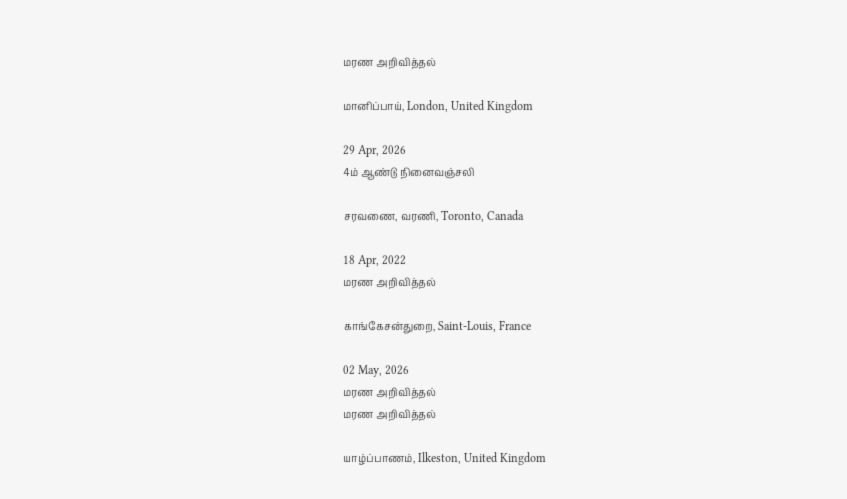மரண அறிவித்தல்

மானிப்பாய், London, United Kingdom

29 Apr, 2026
4ம் ஆண்டு நினைவஞ்சலி

சரவணை, வரணி, Toronto, Canada

18 Apr, 2022
மரண அறிவித்தல்

காங்கேசன்துறை, Saint-Louis, France

02 May, 2026
மரண அறிவித்தல்
மரண அறிவித்தல்

யாழ்ப்பாணம், Ilkeston, United Kingdom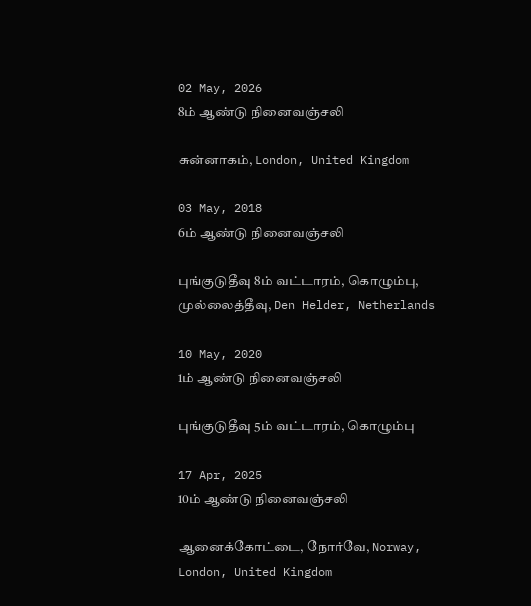02 May, 2026
8ம் ஆண்டு நினைவஞ்சலி

சுன்னாகம், London, United Kingdom

03 May, 2018
6ம் ஆண்டு நினைவஞ்சலி

புங்குடுதீவு 8ம் வட்டாரம், கொழும்பு, முல்லைத்தீவு, Den Helder, Netherlands

10 May, 2020
1ம் ஆண்டு நினைவஞ்சலி

புங்குடுதீவு 5ம் வட்டாரம், கொழும்பு

17 Apr, 2025
10ம் ஆண்டு நினைவஞ்சலி

ஆனைக்கோட்டை, நோர்வே, Norway, London, United Kingdom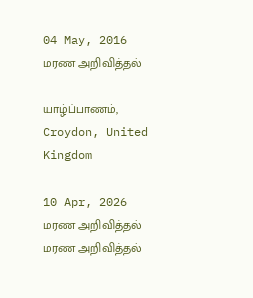04 May, 2016
மரண அறிவித்தல்

யாழ்ப்பாணம், Croydon, United Kingdom

10 Apr, 2026
மரண அறிவித்தல்
மரண அறிவித்தல்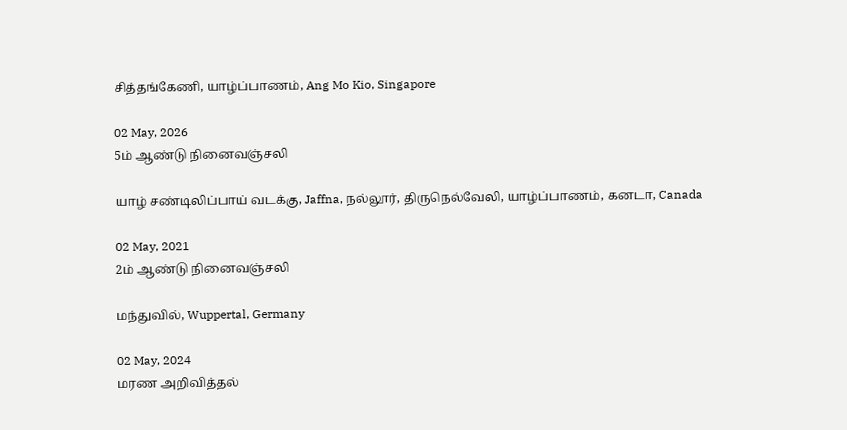சித்தங்கேணி, யாழ்ப்பாணம், Ang Mo Kio, Singapore

02 May, 2026
5ம் ஆண்டு நினைவஞ்சலி

யாழ் சண்டிலிப்பாய் வடக்கு, Jaffna, நல்லூர், திருநெல்வேலி, யாழ்ப்பாணம், கனடா, Canada

02 May, 2021
2ம் ஆண்டு நினைவஞ்சலி

மந்துவில், Wuppertal, Germany

02 May, 2024
மரண அறிவித்தல்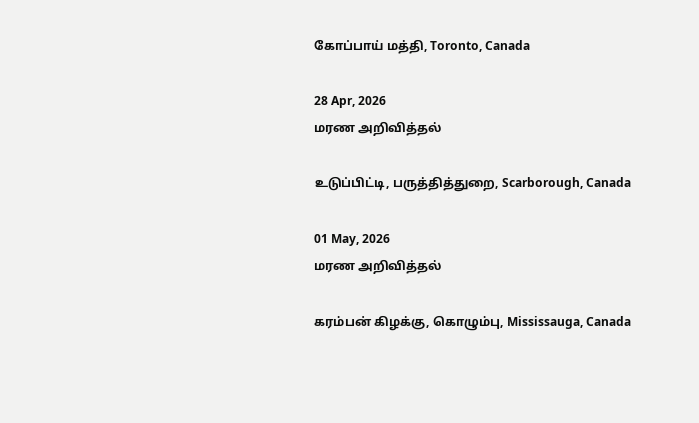கோப்பாய் மத்தி, Toronto, Canada

28 Apr, 2026
மரண அறிவித்தல்

உடுப்பிட்டி, பருத்தித்துறை, Scarborough, Canada

01 May, 2026
மரண அறிவித்தல்

கரம்பன் கிழக்கு, கொழும்பு, Mississauga, Canada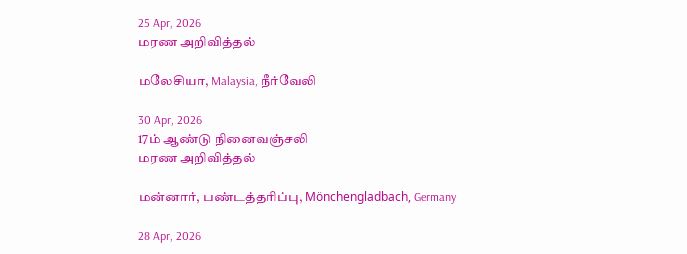25 Apr, 2026
மரண அறிவித்தல்

மலேசியா, Malaysia, நீர்வேலி

30 Apr, 2026
17ம் ஆண்டு நினைவஞ்சலி
மரண அறிவித்தல்

மன்னார், பண்டத்தரிப்பு, Mönchengladbach, Germany

28 Apr, 2026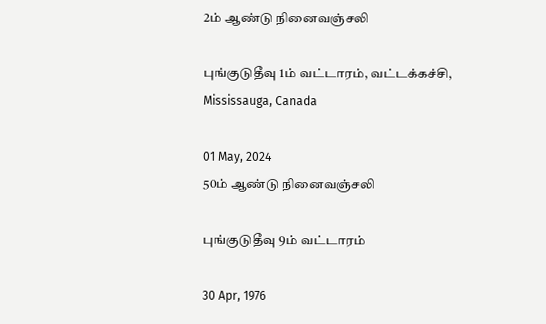2ம் ஆண்டு நினைவஞ்சலி

புங்குடுதீவு 1ம் வட்டாரம், வட்டக்கச்சி, Mississauga, Canada

01 May, 2024
50ம் ஆண்டு நினைவஞ்சலி

புங்குடுதீவு 9ம் வட்டாரம்

30 Apr, 1976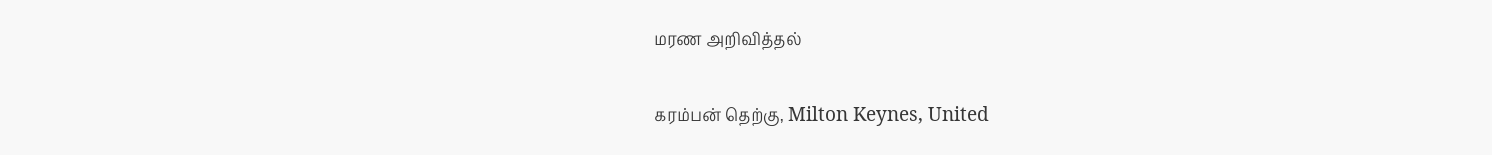மரண அறிவித்தல்

கரம்பன் தெற்கு, Milton Keynes, United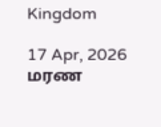Kingdom

17 Apr, 2026
மரண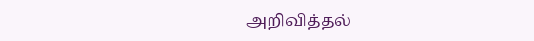அறிவித்தல்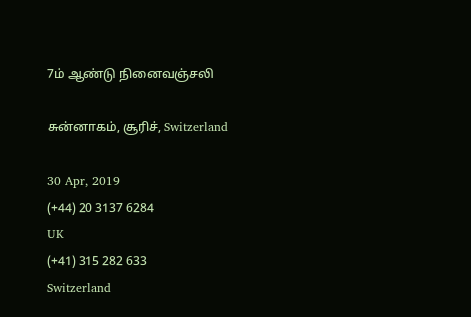7ம் ஆண்டு நினைவஞ்சலி

சுன்னாகம், சூரிச், Switzerland

30 Apr, 2019
(+44) 20 3137 6284
UK
(+41) 315 282 633
Switzerland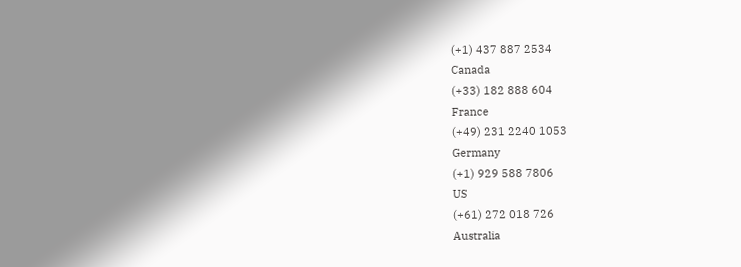(+1) 437 887 2534
Canada
(+33) 182 888 604
France
(+49) 231 2240 1053
Germany
(+1) 929 588 7806
US
(+61) 272 018 726
Australia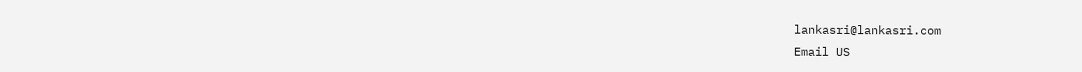lankasri@lankasri.com
Email US